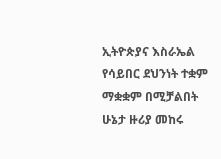ኢትዮጵያና እስራኤል የሳይበር ደህንነት ተቋም ማቋቋም በሚቻልበት ሁኔታ ዙሪያ መከሩ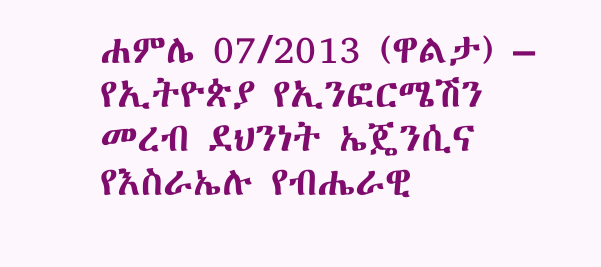ሐምሌ 07/2013 (ዋልታ) – የኢትዮጵያ የኢንፎርሜሽን መረብ ደህንነት ኤጄንሲና የእስራኤሉ የብሔራዊ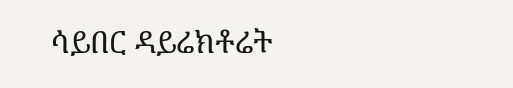ሳይበር ዳይሬክቶሬት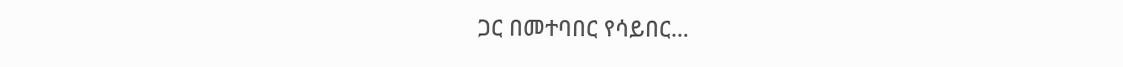ጋር በመተባበር የሳይበር…